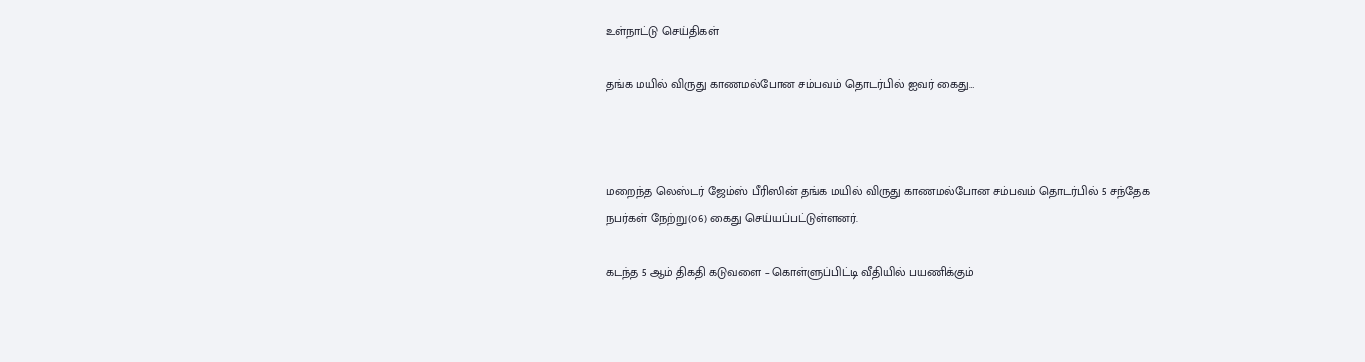உள்நாட்டு செய்திகள்

தங்க மயில் விருது காணமல்போன சம்பவம் தொடர்பில் ஐவர் கைது…



மறைந்த லெஸ்டர் ஜேம்ஸ் பீரிஸின் தங்க மயில் விருது காணமல்போன சம்பவம் தொடர்பில் 5 சந்தேக நபர்கள் நேற்று(௦6) கைது செய்யப்பட்டுள்ளனர்.

கடந்த 5 ஆம் திகதி கடுவளை – கொள்ளுப்பிட்டி வீதியில் பயணிக்கும்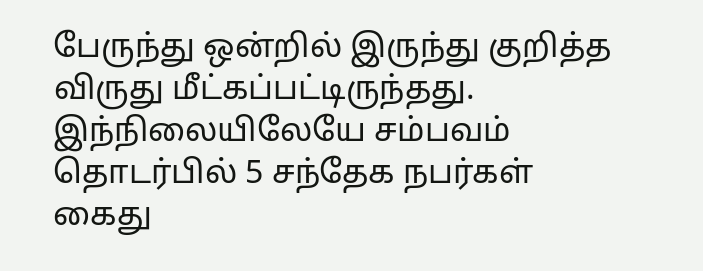பேருந்து ஒன்றில் இருந்து குறித்த விருது மீட்கப்பட்டிருந்தது. இந்நிலையிலேயே சம்பவம் தொடர்பில் 5 சந்தேக நபர்கள் கைது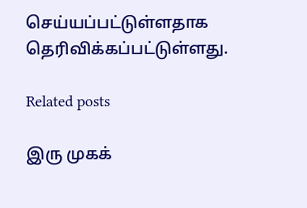செய்யப்பட்டுள்ளதாக தெரிவிக்கப்பட்டுள்ளது.

Related posts

இரு முகக்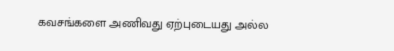கவசங்களை அணிவது ஏற்புடையது அல்ல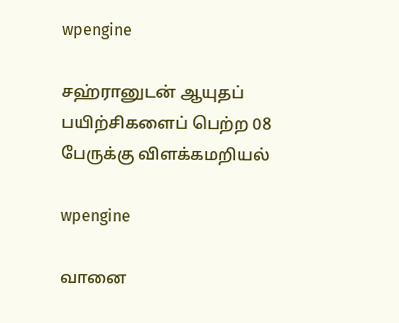wpengine

சஹ்ரானுடன் ஆயுதப் பயிற்சிகளைப் பெற்ற 08 பேருக்கு விளக்கமறியல்

wpengine

வானை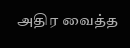அதிர வைத்த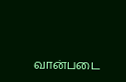வான்படை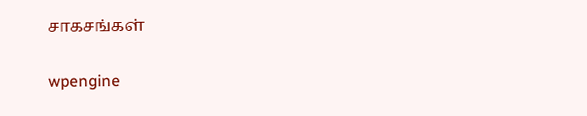சாகசங்கள்

wpengine